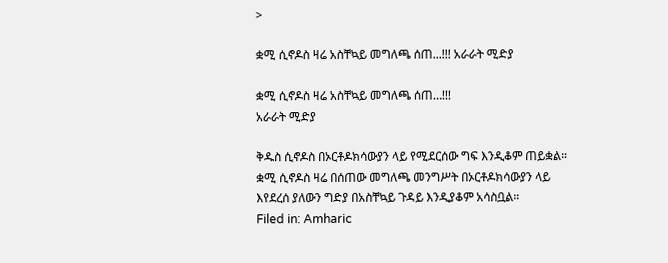>

ቋሚ ሲኖዶስ ዛሬ አስቸኳይ መግለጫ ሰጠ...!!! አራራት ሚድያ

ቋሚ ሲኖዶስ ዛሬ አስቸኳይ መግለጫ ሰጠ…!!!
አራራት ሚድያ

ቅዱስ ሲኖዶስ በኦርቶዶክሳውያን ላይ የሚደርሰው ግፍ እንዲቆም ጠይቋል። ቋሚ ሲኖዶስ ዛሬ በሰጠው መግለጫ መንግሥት በኦርቶዶክሳውያን ላይ እየደረሰ ያለውን ግድያ በአስቸኳይ ጉዳይ እንዲያቆም አሳስቧል።
Filed in: Amharic